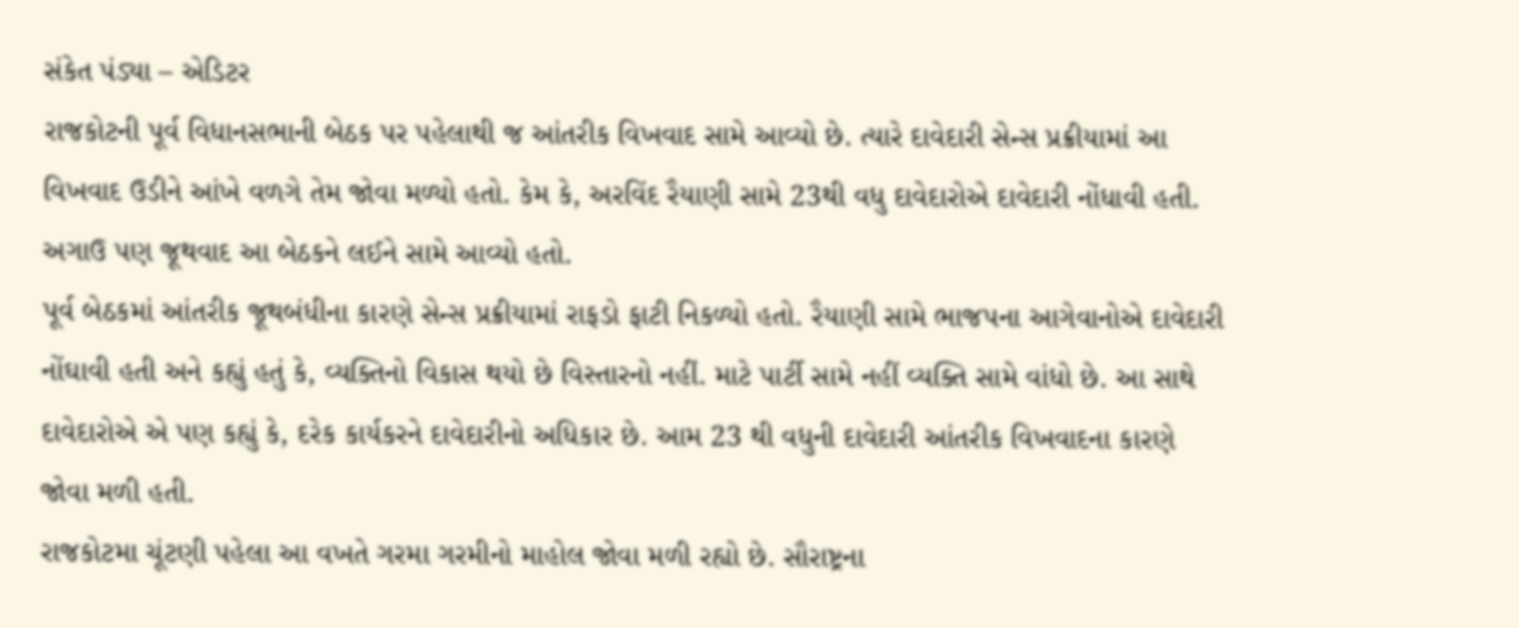સંકેત પંડ્યા – એડિટર
રાજકોટની પૂર્વ વિધાનસભાની બેઠક પર પહેલાથી જ આંતરીક વિખવાદ સામે આવ્યો છે. ત્યારે દાવેદારી સેન્સ પ્રક્રીયામાં આ વિખવાદ ઉડીને આંખે વળગે તેમ જોવા મળ્યો હતો. કેમ કે, અરવિંદ રૈયાણી સામે 23થી વધુ દાવેદારોએ દાવેદારી નોંધાવી હતી. અગાઉ પણ જૂથવાદ આ બેઠકને લઈને સામે આવ્યો હતો.
પૂર્વ બેઠકમાં આંતરીક જૂથબંધીના કારણે સેન્સ પ્રક્રીયામાં રાફડો ફાટી નિકળ્યો હતો. રૈયાણી સામે ભાજપના આગેવાનોએ દાવેદારી નોંઘાવી હતી અને કહ્યું હતું કે, વ્યક્તિનો વિકાસ થયો છે વિસ્તારનો નહીં. માટે પાર્ટી સામે નહીં વ્યક્તિ સામે વાંધો છે. આ સાથે દાવેદારોએ એ પણ કહ્યું કે, દરેક કાર્યકરને દાવેદારીનો અધિકાર છે. આમ 23 થી વધુની દાવેદારી આંતરીક વિખવાદના કારણે જોવા મળી હતી.
રાજકોટમા ચૂંટણી પહેલા આ વખતે ગરમા ગરમીનો માહોલ જોવા મળી રહ્યો છે. સૌરાષ્ટ્રના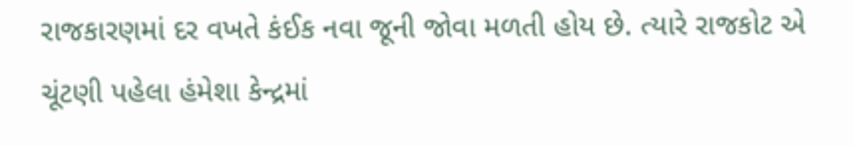રાજકારણમાં દર વખતે કંઈક નવા જૂની જોવા મળતી હોય છે. ત્યારે રાજકોટ એ ચૂંટણી પહેલા હંમેશા કેન્દ્રમાં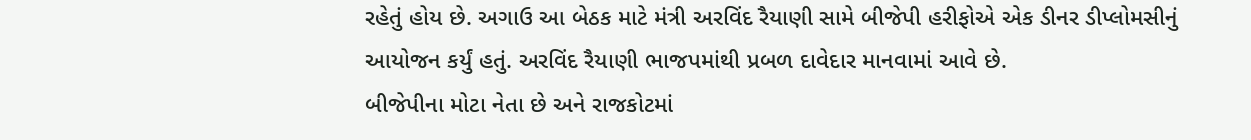રહેતું હોય છે. અગાઉ આ બેઠક માટે મંત્રી અરવિંદ રૈયાણી સામે બીજેપી હરીફોએ એક ડીનર ડીપ્લોમસીનું આયોજન કર્યું હતું. અરવિંદ રૈયાણી ભાજપમાંથી પ્રબળ દાવેદાર માનવામાં આવે છે.
બીજેપીના મોટા નેતા છે અને રાજકોટમાં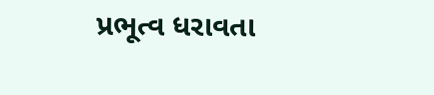પ્રભૂત્વ ધરાવતા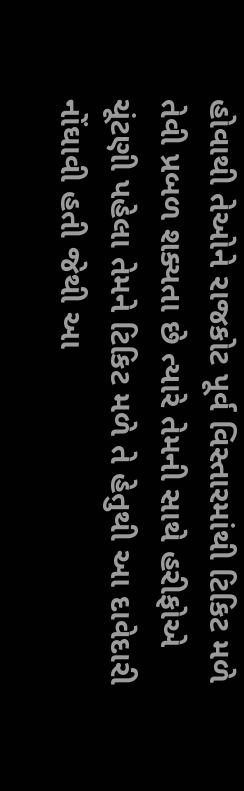હોવાથી તેઓને રાજકોટ પૂર્વ વિસ્તારમાંથી ટિકિટ મળે તેવી પ્રબળ શક્યતા છે ત્યારે તેમની સાથે હરીફોએ ચૂંટણી પહેલા તેમને ટિકિટ મળે તે હેતુથી આ દાવેદારી નોંઘાવી હતી જેથી આ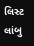લિસ્ટ લાંબુ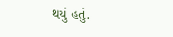થયું હતું.